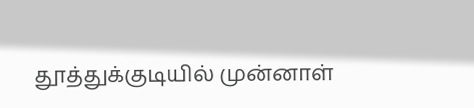தூத்துக்குடியில் முன்னாள்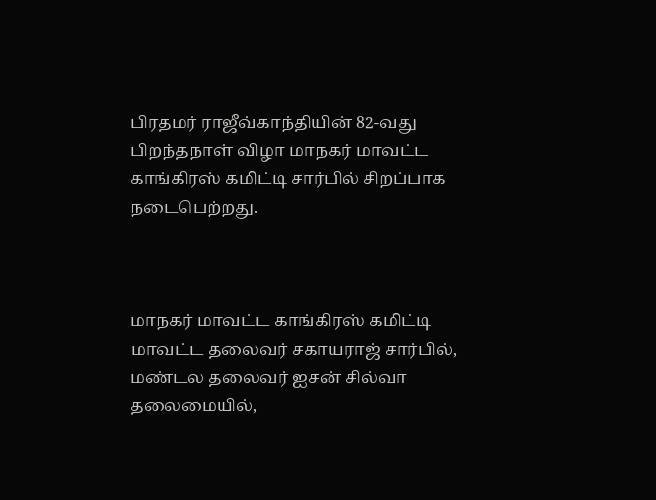பிரதமர் ராஜீவ்காந்தியின் 82-வது பிறந்தநாள் விழா மாநகர் மாவட்ட காங்கிரஸ் கமிட்டி சார்பில் சிறப்பாக நடைபெற்றது.



மாநகர் மாவட்ட காங்கிரஸ் கமிட்டி மாவட்ட தலைவர் சகாயராஜ் சார்பில், மண்டல தலைவர் ஐசன் சில்வா தலைமையில்,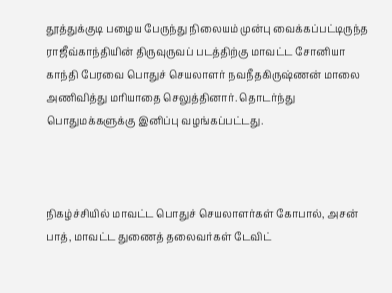தூத்துக்குடி பழைய பேருந்து நிலையம் முன்பு வைக்கப்பட்டிருந்த ராஜீவ்காந்தியின் திருவுருவப் படத்திற்கு மாவட்ட சோனியா காந்தி பேரவை பொதுச் செயலாளர் நவநீதகிருஷ்ணன் மாலை அணிவித்து மரியாதை செலுத்தினார். தொடர்ந்து பொதுமக்களுக்கு இனிப்பு வழங்கப்பட்டது.



நிகழ்ச்சியில் மாவட்ட பொதுச் செயலாளர்கள் கோபால், அசன் பாத், மாவட்ட துணைத் தலைவர்கள் டேவிட்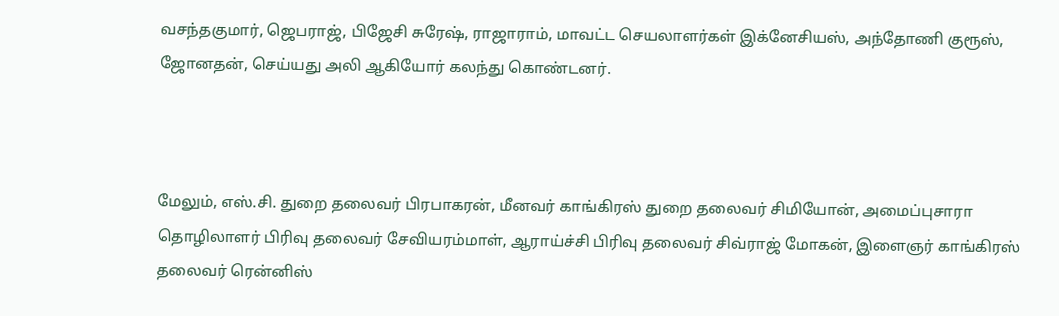வசந்தகுமார், ஜெபராஜ், பிஜேசி சுரேஷ், ராஜாராம், மாவட்ட செயலாளர்கள் இக்னேசியஸ், அந்தோணி குரூஸ், ஜோனதன், செய்யது அலி ஆகியோர் கலந்து கொண்டனர்.



மேலும், எஸ்.சி. துறை தலைவர் பிரபாகரன், மீனவர் காங்கிரஸ் துறை தலைவர் சிமியோன், அமைப்புசாரா தொழிலாளர் பிரிவு தலைவர் சேவியரம்மாள், ஆராய்ச்சி பிரிவு தலைவர் சிவ்ராஜ் மோகன், இளைஞர் காங்கிரஸ் தலைவர் ரென்னிஸ்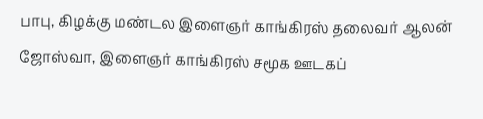பாபு, கிழக்கு மண்டல இளைஞர் காங்கிரஸ் தலைவர் ஆலன் ஜோஸ்வா, இளைஞர் காங்கிரஸ் சமூக ஊடகப்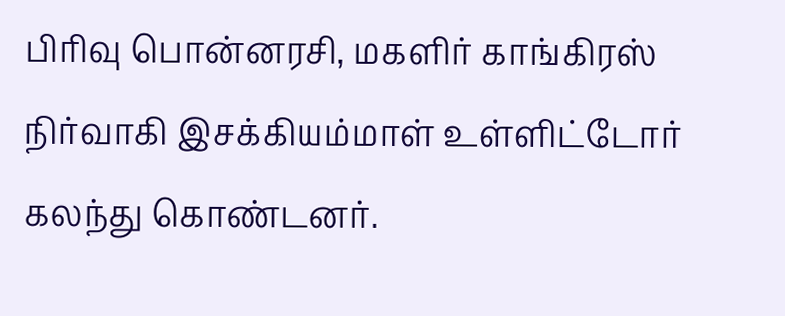பிரிவு பொன்னரசி, மகளிர் காங்கிரஸ் நிர்வாகி இசக்கியம்மாள் உள்ளிட்டோர் கலந்து கொண்டனர்.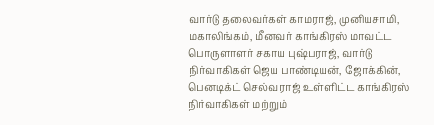வார்டு தலைவர்கள் காமராஜ், முனியசாமி, மகாலிங்கம், மீனவர் காங்கிரஸ் மாவட்ட பொருளாளர் சகாய புஷ்பராஜ், வார்டு நிர்வாகிகள் ஜெய பாண்டியன், ஜோக்கின், பெனடிக்ட் செல்வராஜ் உள்ளிட்ட காங்கிரஸ் நிர்வாகிகள் மற்றும்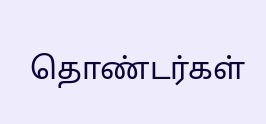தொண்டர்கள்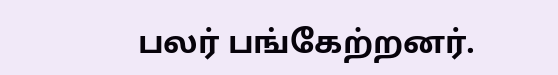பலர் பங்கேற்றனர்.